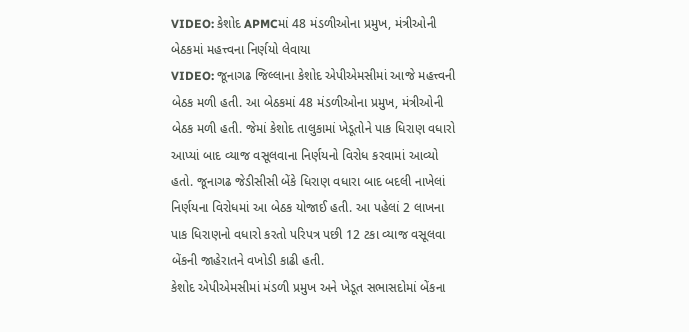VIDEO: કેશોદ APMCમાં 48 મંડળીઓના પ્રમુખ, મંત્રીઓની બેઠકમાં મહત્ત્વના નિર્ણયો લેવાયા
VIDEO: જૂનાગઢ જિલ્લાના કેશોદ એપીએમસીમાં આજે મહત્ત્વની બેઠક મળી હતી. આ બેઠકમાં 48 મંડળીઓના પ્રમુખ, મંત્રીઓની બેઠક મળી હતી. જેમાં કેશોદ તાલુકામાં ખેડૂતોને પાક ધિરાણ વધારો આપ્યાં બાદ વ્યાજ વસૂલવાના નિર્ણયનો વિરોધ કરવામાં આવ્યો હતો. જૂનાગઢ જેડીસીસી બેંકે ધિરાણ વધારા બાદ બદલી નાખેલાં નિર્ણયના વિરોધમાં આ બેઠક યોજાઈ હતી. આ પહેલાં 2 લાખના પાક ધિરાણનો વધારો કરતો પરિપત્ર પછી 12 ટકા વ્યાજ વસૂલવા બેંકની જાહેરાતને વખોડી કાઢી હતી.
કેશોદ એપીએમસીમાં મંડળી પ્રમુખ અને ખેડૂત સભાસદોમાં બેંકના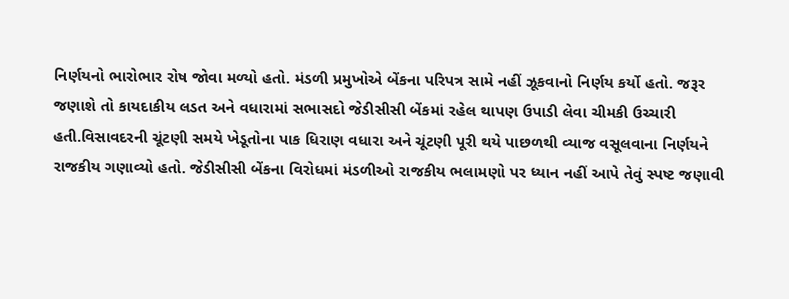નિર્ણયનો ભારોભાર રોષ જોવા મળ્યો હતો. મંડળી પ્રમુખોએ બેંકના પરિપત્ર સામે નહીં ઝૂકવાનો નિર્ણય કર્યો હતો. જરૂર જણાશે તો કાયદાકીય લડત અને વધારામાં સભાસદો જેડીસીસી બેંકમાં રહેલ થાપણ ઉપાડી લેવા ચીમકી ઉચ્ચારી હતી.વિસાવદરની ચૂંટણી સમયે ખેડૂતોના પાક ધિરાણ વધારા અને ચૂંટણી પૂરી થયે પાછળથી વ્યાજ વસૂલવાના નિર્ણયને રાજકીય ગણાવ્યો હતો. જેડીસીસી બેંકના વિરોધમાં મંડળીઓ રાજકીય ભલામણો પર ધ્યાન નહીં આપે તેવું સ્પષ્ટ જણાવી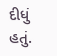દીધું હતું.